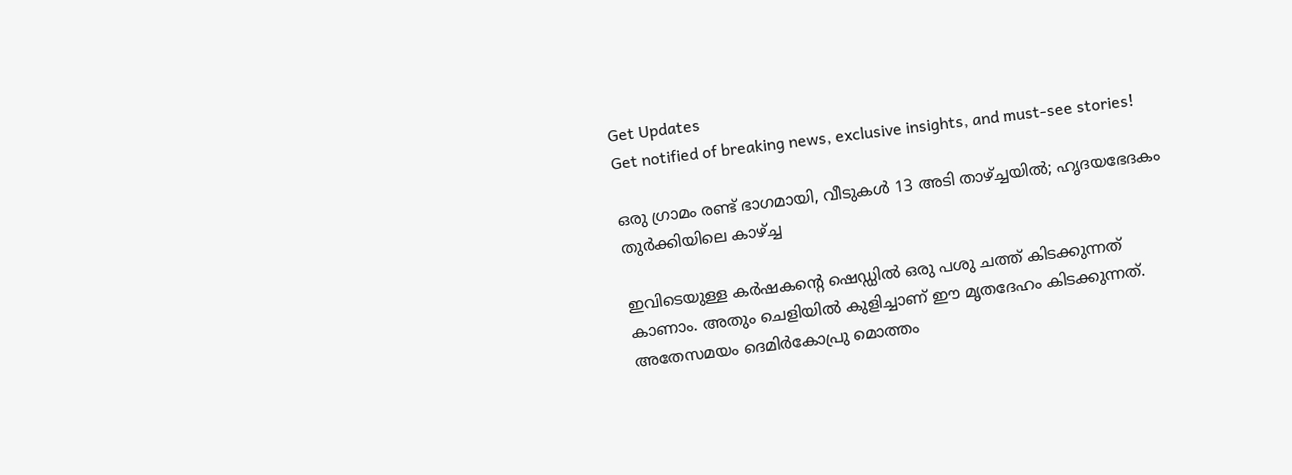Get Updates
Get notified of breaking news, exclusive insights, and must-see stories!

ഒരു ഗ്രാമം രണ്ട് ഭാഗമായി, വീടുകള്‍ 13 അടി താഴ്ച്ചയില്‍; ഹൃദയഭേദകം തുര്‍ക്കിയിലെ കാഴ്ച്ച

ഇവിടെയുള്ള കര്‍ഷകന്റെ ഷെഡ്ഡില്‍ ഒരു പശു ചത്ത് കിടക്കുന്നത് കാണാം. അതും ചെളിയില്‍ കുളിച്ചാണ് ഈ മൃതദേഹം കിടക്കുന്നത്. അതേസമയം ദെമിര്‍കോപ്രു മൊത്തം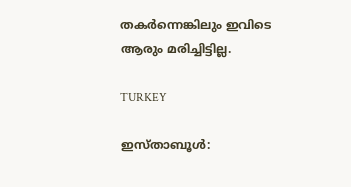തകര്‍ന്നെങ്കിലും ഇവിടെ ആരും മരിച്ചിട്ടില്ല.

TURKEY

ഇസ്താബൂള്‍: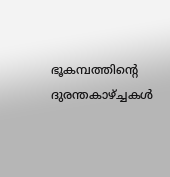ഭൂകമ്പത്തിന്റെ ദുരന്തകാഴ്ച്ചകള്‍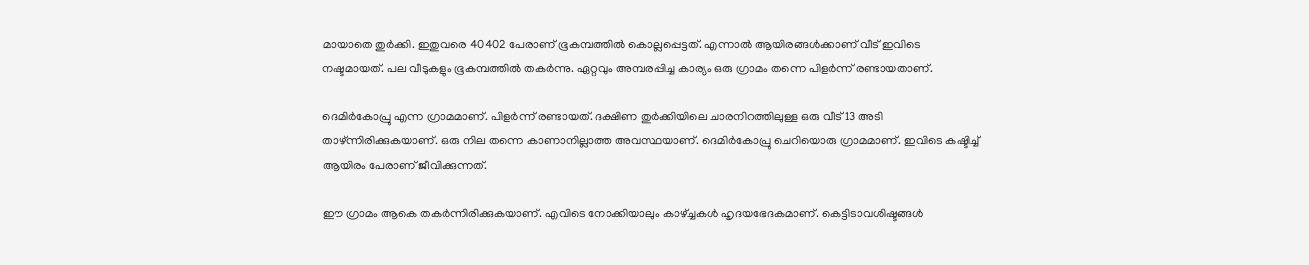മായാതെ തുര്‍ക്കി. ഇതുവരെ 40402 പേരാണ് ഭൂകമ്പത്തില്‍ കൊല്ലപ്പെട്ടത്. എന്നാല്‍ ആയിരങ്ങള്‍ക്കാണ് വീട് ഇവിടെ നഷ്ടമായത്. പല വീടുകളും ഭൂകമ്പത്തില്‍ തകര്‍ന്നു. ഏറ്റവും അമ്പരപ്പിച്ച കാര്യം ഒരു ഗ്രാമം തന്നെ പിളര്‍ന്ന് രണ്ടായതാണ്.

ദെമിര്‍കോപ്രു എന്ന ഗ്രാമമാണ്. പിളര്‍ന്ന് രണ്ടായത്. ദക്ഷിണ തുര്‍ക്കിയിലെ ചാരനിറത്തിലുള്ള ഒരു വീട് 13 അടി താഴ്ന്നിരിക്കുകയാണ്. ഒരു നില തന്നെ കാണാനില്ലാത്ത അവസ്ഥയാണ്. ദെമിര്‍കോപ്രു ചെറിയൊരു ഗ്രാമമാണ്. ഇവിടെ കഷ്ടിച്ച് ആയിരം പേരാണ് ജീവിക്കുന്നത്.

ഈ ഗ്രാമം ആകെ തകര്‍ന്നിരിക്കുകയാണ്. എവിടെ നോക്കിയാലും കാഴ്ച്ചകള്‍ ഹൃദയഭേദകമാണ്. കെട്ടിടാവശിഷ്ടങ്ങള്‍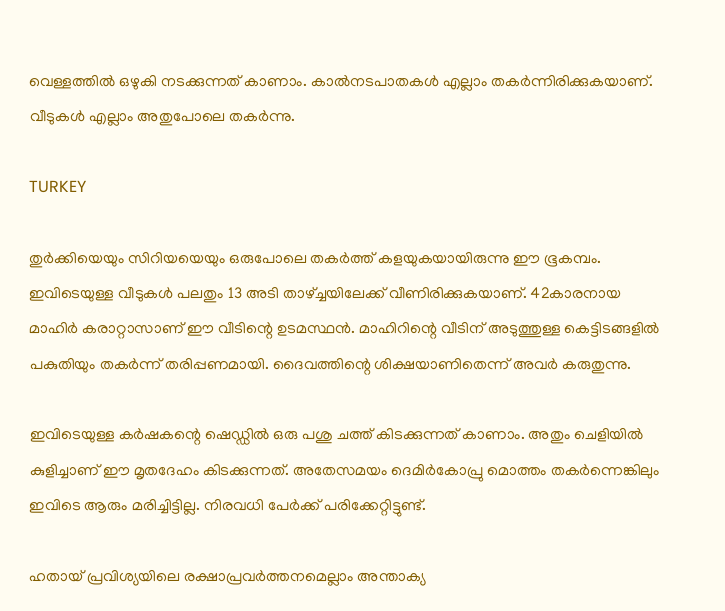വെള്ളത്തില്‍ ഒഴുകി നടക്കുന്നത് കാണാം. കാല്‍നടപാതകള്‍ എല്ലാം തകര്‍ന്നിരിക്കുകയാണ്. വീടുകള്‍ എല്ലാം അതുപോലെ തകര്‍ന്നു.

TURKEY

തുര്‍ക്കിയെയും സിറിയയെയും ഒരുപോലെ തകര്‍ത്ത് കളയുകയായിരുന്നു ഈ ഭൂകമ്പം. ഇവിടെയുള്ള വീടുകള്‍ പലതും 13 അടി താഴ്ച്ചയിലേക്ക് വീണിരിക്കുകയാണ്. 42കാരനായ മാഹിര്‍ കരാറ്റാസാണ് ഈ വീടിന്റെ ഉടമസ്ഥന്‍. മാഹിറിന്റെ വീടിന് അടുത്തുള്ള കെട്ടിടങ്ങളില്‍ പകുതിയും തകര്‍ന്ന് തരിപ്പണമായി. ദൈവത്തിന്റെ ശിക്ഷയാണിതെന്ന് അവര്‍ കരുതുന്നു.

ഇവിടെയുള്ള കര്‍ഷകന്റെ ഷെഡ്ഡില്‍ ഒരു പശു ചത്ത് കിടക്കുന്നത് കാണാം. അതും ചെളിയില്‍ കുളിച്ചാണ് ഈ മൃതദേഹം കിടക്കുന്നത്. അതേസമയം ദെമിര്‍കോപ്രു മൊത്തം തകര്‍ന്നെങ്കിലും ഇവിടെ ആരും മരിച്ചിട്ടില്ല. നിരവധി പേര്‍ക്ക് പരിക്കേറ്റിട്ടുണ്ട്.

ഹതായ് പ്രവിശ്യയിലെ രക്ഷാപ്രവര്‍ത്തനമെല്ലാം അന്താക്യ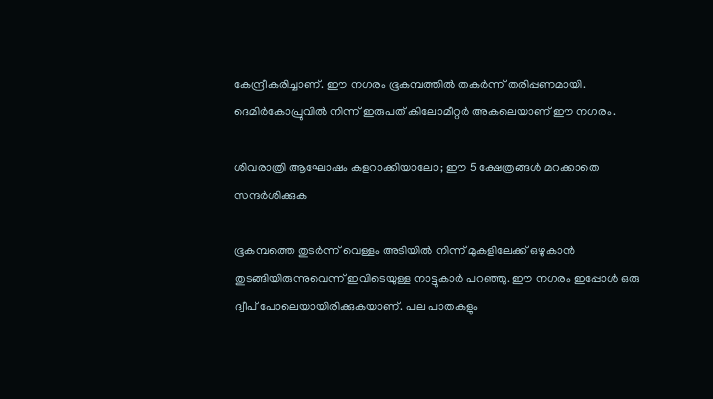കേന്ദ്രീകരിച്ചാണ്. ഈ നഗരം ഭൂകമ്പത്തില്‍ തകര്‍ന്ന് തരിപ്പണമായി. ദെമിര്‍കോപ്രുവില്‍ നിന്ന് ഇരുപത് കിലോമീറ്റര്‍ അകലെയാണ് ഈ നഗരം.

ശിവരാത്രി ആഘോഷം കളറാക്കിയാലോ; ഈ 5 ക്ഷേത്രങ്ങള്‍ മറക്കാതെ സന്ദര്‍ശിക്കുക

ഭൂകമ്പത്തെ തുടര്‍ന്ന് വെള്ളം അടിയില്‍ നിന്ന് മുകളിലേക്ക് ഒഴുകാന്‍ തുടങ്ങിയിരുന്നുവെന്ന് ഇവിടെയുള്ള നാട്ടുകാര്‍ പറഞ്ഞു. ഈ നഗരം ഇപ്പോള്‍ ഒരു ദ്വീപ് പോലെയായിരിക്കുകയാണ്. പല പാതകളും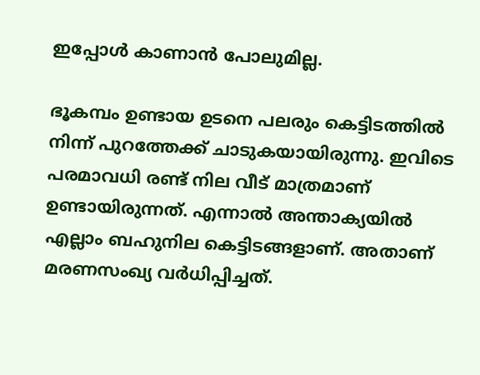ഇപ്പോള്‍ കാണാന്‍ പോലുമില്ല.

ഭൂകമ്പം ഉണ്ടായ ഉടനെ പലരും കെട്ടിടത്തില്‍ നിന്ന് പുറത്തേക്ക് ചാടുകയായിരുന്നു. ഇവിടെ പരമാവധി രണ്ട് നില വീട് മാത്രമാണ് ഉണ്ടായിരുന്നത്. എന്നാല്‍ അന്താക്യയില്‍ എല്ലാം ബഹുനില കെട്ടിടങ്ങളാണ്. അതാണ് മരണസംഖ്യ വര്‍ധിപ്പിച്ചത്.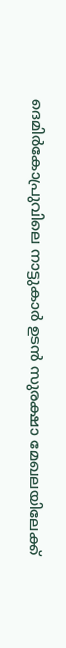ദെമിര്‍കോപ്രുവിലെ നാട്ടുകാര്‍ ഉടന്‍ സുരക്ഷാ മേഖലയിലേക്ക്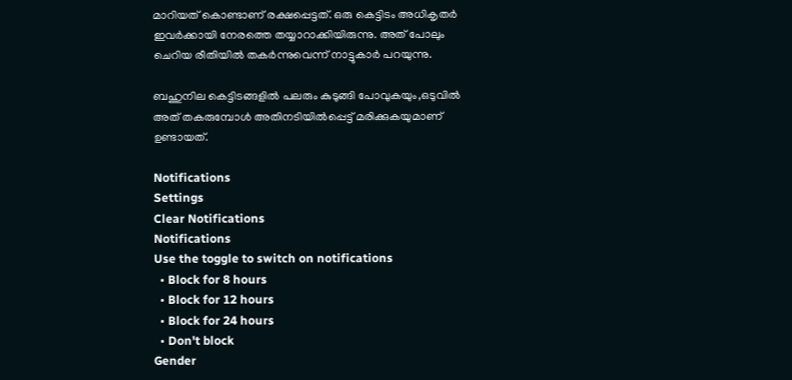മാറിയത് കൊണ്ടാണ് രക്ഷപ്പെട്ടത്. ഒരു കെട്ടിടം അധികൃതര്‍ ഇവര്‍ക്കായി നേരത്തെ തയ്യാറാക്കിയിരുന്നു. അത് പോലും ചെറിയ രീതിയില്‍ തകര്‍ന്നുവെന്ന് നാട്ടുകാര്‍ പറയുന്നു.

ബഹുനില കെട്ടിടങ്ങളില്‍ പലരും കുടുങ്ങി പോവുകയും,ഒടുവില്‍ അത് തകരുമ്പോള്‍ അതിനടിയില്‍പ്പെട്ട് മരിക്കുകയുമാണ് ഉണ്ടായത്.

Notifications
Settings
Clear Notifications
Notifications
Use the toggle to switch on notifications
  • Block for 8 hours
  • Block for 12 hours
  • Block for 24 hours
  • Don't block
Gender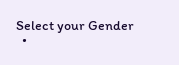Select your Gender
  •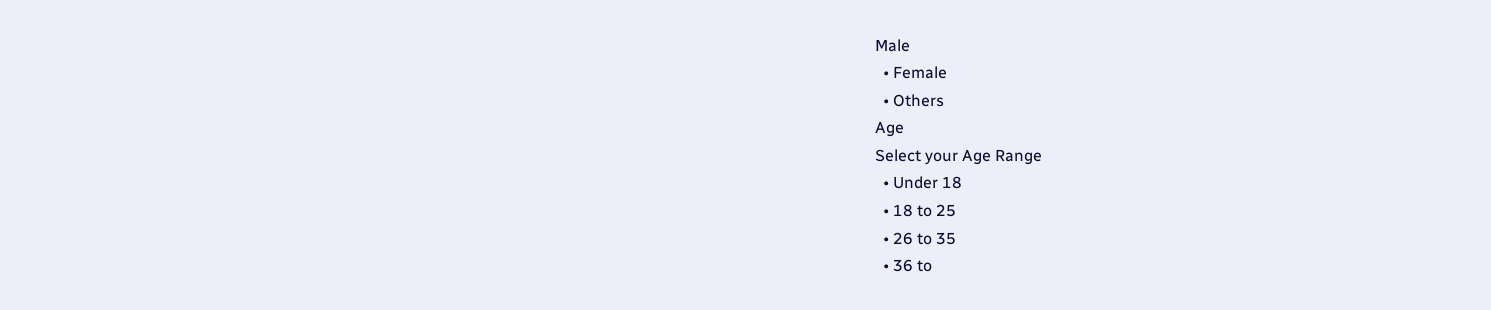Male
  • Female
  • Others
Age
Select your Age Range
  • Under 18
  • 18 to 25
  • 26 to 35
  • 36 to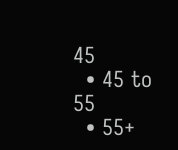45
  • 45 to 55
  • 55+